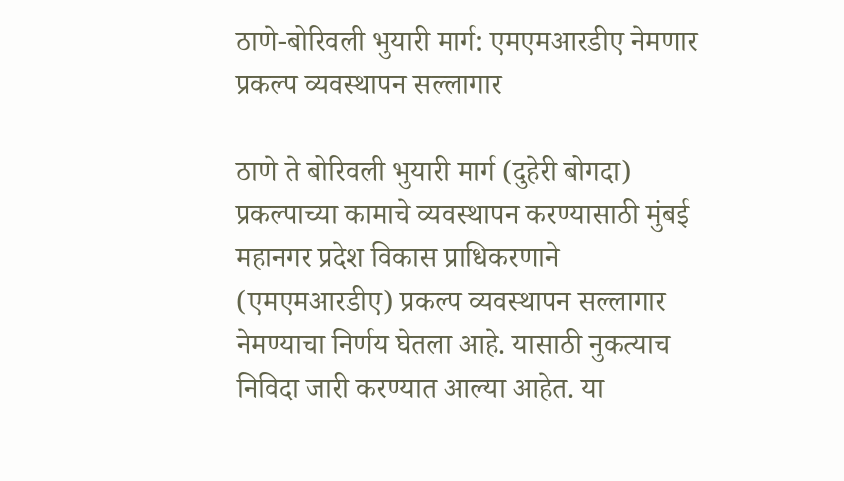ठाणे-बोरिवली भुयारी मार्ग: एमएमआरडीए नेमणार प्रकल्प व्यवस्थापन सल्लागार

ठाणे ते बोरिवली भुयारी मार्ग (दुहेरी बोगदा) प्रकल्पाच्या कामाचे व्यवस्थापन करण्यासाठी मुंबई महानगर प्रदेश विकास प्राधिकरणाने (एमएमआरडीए) प्रकल्प व्यवस्थापन सल्लागार नेमण्याचा निर्णय घेतला आहे. यासाठी नुकत्याच निविदा जारी करण्यात आल्या आहेत. या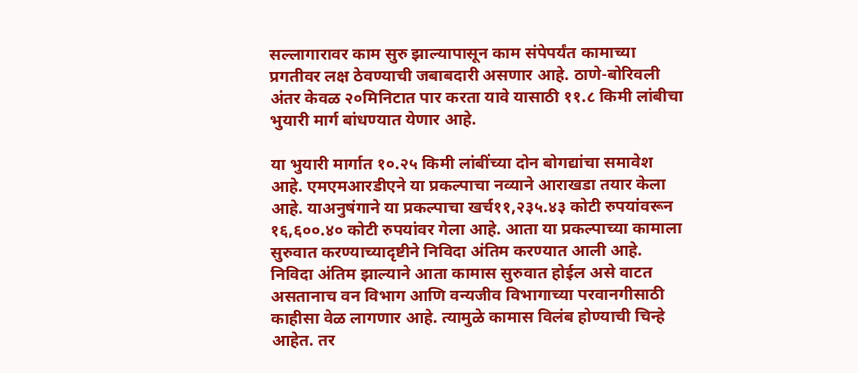सल्लागारावर काम सुरु झाल्यापासून काम संपेपर्यंत कामाच्या प्रगतीवर लक्ष ठेवण्याची जबाबदारी असणार आहे. ठाणे-बोरिवली अंतर केवळ २०मिनिटात पार करता यावे यासाठी ११.८ किमी लांबीचा भुयारी मार्ग बांधण्यात येणार आहे.

या भुयारी मार्गात १०.२५ किमी लांबींच्या दोन बोगद्यांचा समावेश आहे. एमएमआरडीएने या प्रकल्पाचा नव्याने आराखडा तयार केला आहे. याअनुषंगाने या प्रकल्पाचा खर्च११,२३५.४३ कोटी रुपयांवरून १६,६००.४० कोटी रुपयांवर गेला आहे. आता या प्रकल्पाच्या कामाला सुरुवात करण्याच्यादृष्टीने निविदा अंतिम करण्यात आली आहे. निविदा अंतिम झाल्याने आता कामास सुरुवात होईल असे वाटत असतानाच वन विभाग आणि वन्यजीव विभागाच्या परवानगीसाठी काहीसा वेळ लागणार आहे. त्यामुळे कामास विलंब होण्याची चिन्हे आहेत. तर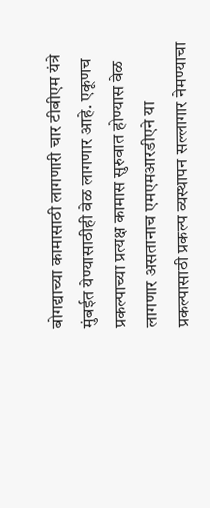बोगद्याच्या कामासाठी लागणारी चार टीबीएम यंत्रे मुंबईत येण्यासाठीही वेळ लागणार आहे. एकूणच प्रकल्पाच्या प्रत्यक्ष कामास सुरुवात होण्यास वेळ लागणार असतानाच एमएमआरडीएने या प्रकल्पासाठी प्रकल्प व्यस्थापन सल्लागार नेमण्याचा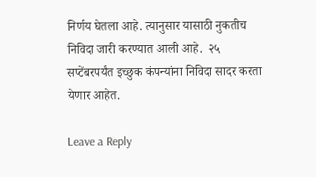निर्णय घेतला आहे. त्यानुसार यासाठी नुकतीच निविदा जारी करण्यात आली आहे.  २५ सप्टेंबरपर्यंत इच्छुक कंपन्यांना निविदा सादर करता येणार आहेत.

Leave a Reply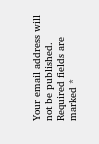Your email address will not be published. Required fields are marked *